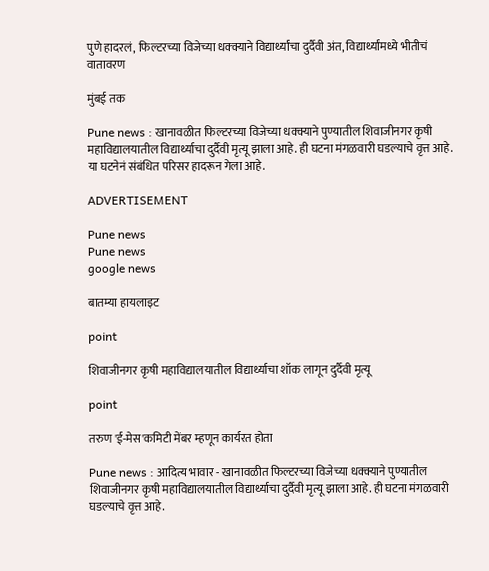पुणे हादरलं, फिल्टरच्या विजेच्या धक्क्याने विद्यार्थ्यांचा दुर्दैवी अंत, विद्यार्थ्यांमध्ये भीतीचं वातावरण

मुंबई तक

Pune news : खानावळीत फिल्टरच्या विजेच्या धक्क्याने पुण्यातील शिवाजीनगर कृषी महाविद्यालयातील विद्यार्थ्याचा दुर्दैवी मृत्यू झाला आहे. ही घटना मंगळवारी घडल्याचे वृत्त आहे. या घटनेनं संबंधित परिसर हादरून गेला आहे.

ADVERTISEMENT

Pune news
Pune news
google news

बातम्या हायलाइट

point

शिवाजीनगर कृषी महाविद्यालयातील विद्यार्थ्याचा शॉक लागून दुर्दैवी मृत्यू

point

तरुण 'ई-मेस'कमिटी मेंबर म्हणून कार्यरत होता

Pune news : आदित्य भावार - खानावळीत फिल्टरच्या विजेच्या धक्क्याने पुण्यातील शिवाजीनगर कृषी महाविद्यालयातील विद्यार्थ्याचा दुर्दैवी मृत्यू झाला आहे. ही घटना मंगळवारी घडल्याचे वृत्त आहे.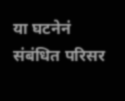या घटनेनं संबंधित परिसर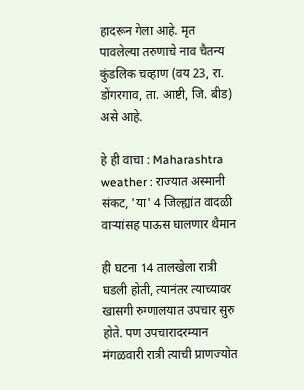हादरून गेला आहे. मृत पावलेल्या तरुणाचे नाव चैतन्य कुंडलिक चव्हाण (वय 23, रा. डोंगरगाव, ता. आष्टी, जि. बीड) असे आहे.

हे ही वाचा : Maharashtra weather : राज्यात अस्मानी संकट, 'या' 4 जिल्ह्यांत वादळी वाऱ्यांसह पाऊस घालणार थैमान

ही घटना 14 तालखेला रात्री घडली होती, त्यानंतर त्याच्यावर खासगी रुग्णालयात उपचार सुरु होते. पण उपचारादरम्यान मंगळवारी रात्री त्याची प्राणज्योत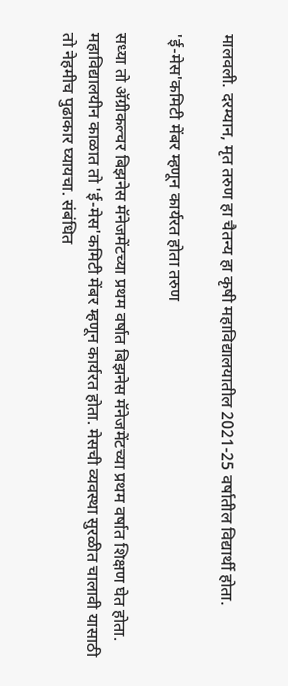मालवली. दरम्यान, मृत तरुण हा चैतन्य हा कृषी महाविद्यालयातील 2021-25 वर्षातील विद्यार्थी होता.

'ई-मेस'कमिटी मेंबर म्हणून कार्यरत होता तरुण

सध्या तो अ‍ॅग्रीकल्चर बिझनेस मॅनेजमेंटच्या प्रथम वर्षात बिझनेस मॅनेजमेंटच्या प्रथम वर्षात शिक्षण घेत होता. महाविद्यालयीन काळात तो 'ई-मेस'कमिटी मेंबर म्हणून कार्यरत होता. मेसची व्यवस्था सुरळीत चालावी यासाठी तो नेहमीच पुढाकार घ्यायचा. संबंधित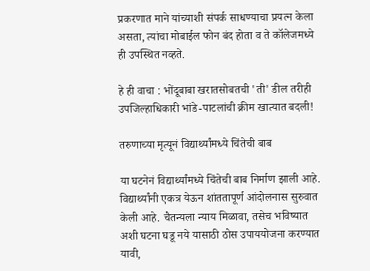प्रकरणात माने यांच्याशी संपर्क साधण्याचा प्रयत्न केला असता, त्यांचा मोबाईल फोन बंद होता व ते कॉलेजमध्ये ही उपस्थित नव्हते.

हे ही वाचा : भोंदूबाबा खरातसोबतची 'ती' डील तरीही उपजिल्हाधिकारी भांडे-पाटलांची क्रीम खात्यात बदली!

तरुणाच्या मृत्यूनं विद्यार्थ्यांमध्ये चिंतेची बाब

या घटनेनं विद्यार्थ्यांमध्ये चिंतेची बाब निर्माण झाली आहे. विद्यार्थ्यांनी एकत्र येऊन शांततापूर्ण आंदोलनास सुरुवात केली आहे. चैतन्यला न्याय मिळावा, तसेच भविष्यात अशी घटना घडू नये यासाठी ठोस उपाययोजना करण्यात यावी,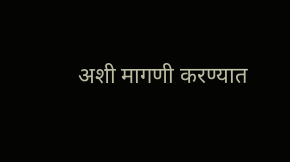अशी मागणी करण्यात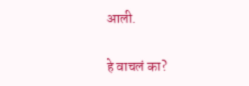आली.

हे वाचलं का?